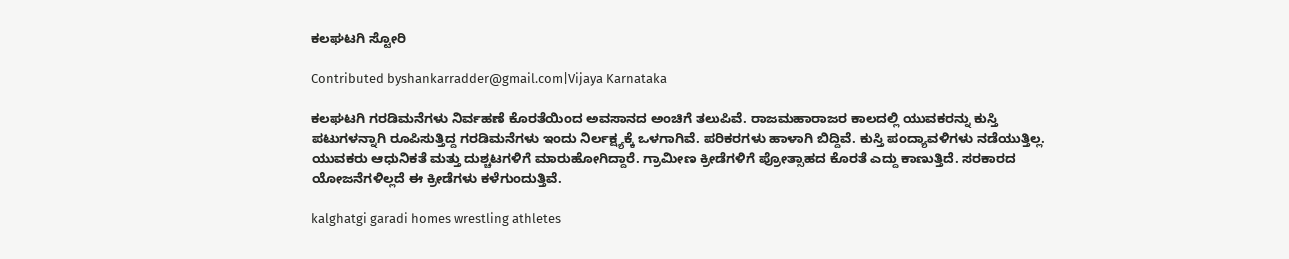ಕಲಘಟಗಿ ಸ್ಟೋರಿ

Contributed byshankarradder@gmail.com|Vijaya Karnataka

ಕಲಘಟಗಿ ಗರಡಿಮನೆಗಳು ನಿರ್ವಹಣೆ ಕೊರತೆಯಿಂದ ಅವಸಾನದ ಅಂಚಿಗೆ ತಲುಪಿವೆ. ರಾಜಮಹಾರಾಜರ ಕಾಲದಲ್ಲಿ ಯುವಕರನ್ನು ಕುಸ್ತಿ ಪಟುಗಳನ್ನಾಗಿ ರೂಪಿಸುತ್ತಿದ್ದ ಗರಡಿಮನೆಗಳು ಇಂದು ನಿರ್ಲಕ್ಷ್ಯಕ್ಕೆ ಒಳಗಾಗಿವೆ. ಪರಿಕರಗಳು ಹಾಳಾಗಿ ಬಿದ್ದಿವೆ. ಕುಸ್ತಿ ಪಂದ್ಯಾವಳಿಗಳು ನಡೆಯುತ್ತಿಲ್ಲ. ಯುವಕರು ಆಧುನಿಕತೆ ಮತ್ತು ದುಶ್ಚಟಗಳಿಗೆ ಮಾರುಹೋಗಿದ್ದಾರೆ. ಗ್ರಾಮೀಣ ಕ್ರೀಡೆಗಳಿಗೆ ಪ್ರೋತ್ಸಾಹದ ಕೊರತೆ ಎದ್ದು ಕಾಣುತ್ತಿದೆ. ಸರಕಾರದ ಯೋಜನೆಗಳಿಲ್ಲದೆ ಈ ಕ್ರೀಡೆಗಳು ಕಳೆಗುಂದುತ್ತಿವೆ.

kalghatgi garadi homes wrestling athletes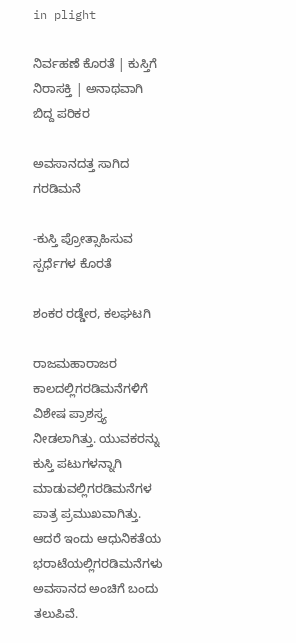in plight

ನಿರ್ವಹಣೆ ಕೊರತೆ | ಕುಸ್ತಿಗೆ ನಿರಾಸಕ್ತಿ | ಅನಾಥವಾಗಿ ಬಿದ್ದ ಪರಿಕರ

ಅವಸಾನದತ್ತ ಸಾಗಿದ ಗರಡಿಮನೆ

-ಕುಸ್ತಿ ಪ್ರೋತ್ಸಾಹಿಸುವ ಸ್ಪರ್ಧೆಗಳ ಕೊರತೆ

ಶಂಕರ ರಡ್ಡೇರ, ಕಲಘಟಗಿ

ರಾಜಮಹಾರಾಜರ ಕಾಲದಲ್ಲಿಗರಡಿಮನೆಗಳಿಗೆ ವಿಶೇಷ ಪ್ರಾಶಸ್ತ್ಯ ನೀಡಲಾಗಿತ್ತು. ಯುವಕರನ್ನು ಕುಸ್ತಿ ಪಟುಗಳನ್ನಾಗಿ ಮಾಡುವಲ್ಲಿಗರಡಿಮನೆಗಳ ಪಾತ್ರ ಪ್ರಮುಖವಾಗಿತ್ತು. ಆದರೆ ಇಂದು ಆಧುನಿಕತೆಯ ಭರಾಟೆಯಲ್ಲಿಗರಡಿಮನೆಗಳು ಅವಸಾನದ ಅಂಚಿಗೆ ಬಂದು ತಲುಪಿವೆ.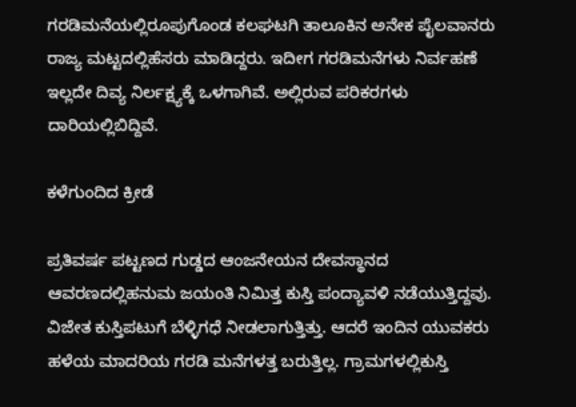ಗರಡಿಮನೆಯಲ್ಲಿರೂಪುಗೊಂಡ ಕಲಘಟಗಿ ತಾಲೂಕಿನ ಅನೇಕ ಪೈಲವಾನರು ರಾಜ್ಯ ಮಟ್ಟದಲ್ಲಿಹೆಸರು ಮಾಡಿದ್ದರು. ಇದೀಗ ಗರಡಿಮನೆಗಳು ನಿರ್ವಹಣೆ ಇಲ್ಲದೇ ದಿವ್ಯ ನಿರ್ಲಕ್ಷ್ಯಕ್ಕೆ ಒಳಗಾಗಿವೆ. ಅಲ್ಲಿರುವ ಪರಿಕರಗಳು ದಾರಿಯಲ್ಲಿಬಿದ್ದಿವೆ.

ಕಳೆಗುಂದಿದ ಕ್ರೀಡೆ

ಪ್ರತಿವರ್ಷ ಪಟ್ಟಣದ ಗುಡ್ಡದ ಆಂಜನೇಯನ ದೇವಸ್ಥಾನದ ಆವರಣದಲ್ಲಿಹನುಮ ಜಯಂತಿ ನಿಮಿತ್ತ ಕುಸ್ತಿ ಪಂದ್ಯಾವಳಿ ನಡೆಯುತ್ತಿದ್ದವು. ವಿಜೇತ ಕುಸ್ತಿಪಟುಗೆ ಬೆಳ್ಳಿಗಧೆ ನೀಡಲಾಗುತ್ತಿತ್ತು. ಆದರೆ ಇಂದಿನ ಯುವಕರು ಹಳೆಯ ಮಾದರಿಯ ಗರಡಿ ಮನೆಗಳತ್ತ ಬರುತ್ತಿಲ್ಲ. ಗ್ರಾಮಗಳಲ್ಲಿಕುಸ್ತಿ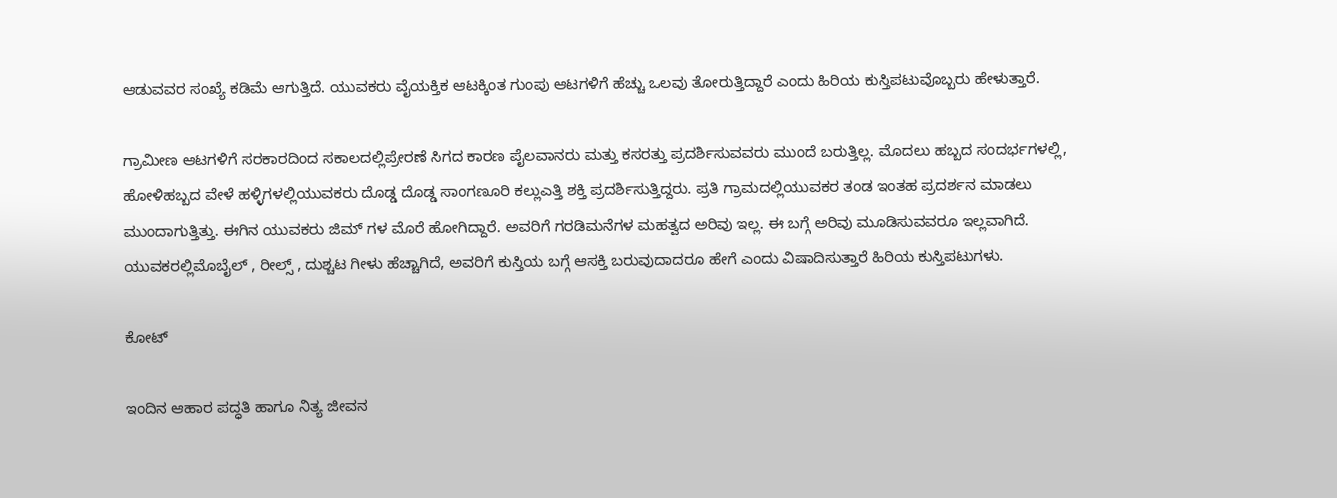ಆಡುವವರ ಸಂಖ್ಯೆ ಕಡಿಮೆ ಆಗುತ್ತಿದೆ. ಯುವಕರು ವೈಯಕ್ತಿಕ ಆಟಕ್ಕಿಂತ ಗುಂಪು ಆಟಗಳಿಗೆ ಹೆಚ್ಚು ಒಲವು ತೋರುತ್ತಿದ್ದಾರೆ ಎಂದು ಹಿರಿಯ ಕುಸ್ತಿಪಟುವೊಬ್ಬರು ಹೇಳುತ್ತಾರೆ.

ಗ್ರಾಮೀಣ ಆಟಗಳಿಗೆ ಸರಕಾರದಿಂದ ಸಕಾಲದಲ್ಲಿಪ್ರೇರಣೆ ಸಿಗದ ಕಾರಣ ಪೈಲವಾನರು ಮತ್ತು ಕಸರತ್ತು ಪ್ರದರ್ಶಿಸುವವರು ಮುಂದೆ ಬರುತ್ತಿಲ್ಲ. ಮೊದಲು ಹಬ್ಬದ ಸಂದರ್ಭಗಳಲ್ಲಿ, ಹೋಳಿಹಬ್ಬದ ವೇಳೆ ಹಳ್ಳಿಗಳಲ್ಲಿಯುವಕರು ದೊಡ್ಡ ದೊಡ್ಡ ಸಾಂಗಣೂರಿ ಕಲ್ಲುಎತ್ತಿ ಶಕ್ತಿ ಪ್ರದರ್ಶಿಸುತ್ತಿದ್ದರು. ಪ್ರತಿ ಗ್ರಾಮದಲ್ಲಿಯುವಕರ ತಂಡ ಇಂತಹ ಪ್ರದರ್ಶನ ಮಾಡಲು ಮುಂದಾಗುತ್ತಿತ್ತು. ಈಗಿನ ಯುವಕರು ಜಿಮ್ ಗಳ ಮೊರೆ ಹೋಗಿದ್ದಾರೆ. ಅವರಿಗೆ ಗರಡಿಮನೆಗಳ ಮಹತ್ವದ ಅರಿವು ಇಲ್ಲ. ಈ ಬಗ್ಗೆ ಅರಿವು ಮೂಡಿಸುವವರೂ ಇಲ್ಲವಾಗಿದೆ. ಯುವಕರಲ್ಲಿಮೊಬೈಲ್ , ರೀಲ್ಸ್ , ದುಶ್ಚಟ ಗೀಳು ಹೆಚ್ಚಾಗಿದೆ, ಅವರಿಗೆ ಕುಸ್ತಿಯ ಬಗ್ಗೆ ಆಸಕ್ತಿ ಬರುವುದಾದರೂ ಹೇಗೆ ಎಂದು ವಿಷಾದಿಸುತ್ತಾರೆ ಹಿರಿಯ ಕುಸ್ತಿಪಟುಗಳು.

ಕೋಟ್

ಇಂದಿನ ಆಹಾರ ಪದ್ಧತಿ ಹಾಗೂ ನಿತ್ಯ ಜೀವನ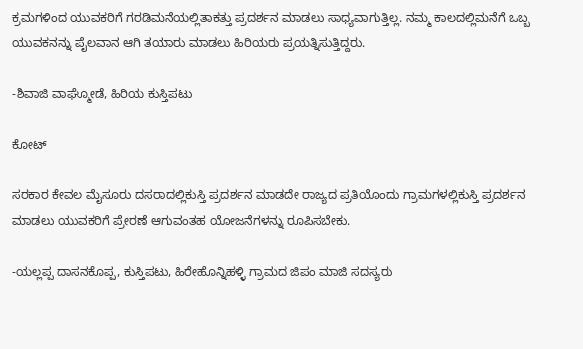ಕ್ರಮಗಳಿಂದ ಯುವಕರಿಗೆ ಗರಡಿಮನೆಯಲ್ಲಿತಾಕತ್ತು ಪ್ರದರ್ಶನ ಮಾಡಲು ಸಾಧ್ಯವಾಗುತ್ತಿಲ್ಲ. ನಮ್ಮ ಕಾಲದಲ್ಲಿಮನೆಗೆ ಒಬ್ಬ ಯುವಕನನ್ನು ಪೈಲವಾನ ಆಗಿ ತಯಾರು ಮಾಡಲು ಹಿರಿಯರು ಪ್ರಯತ್ನಿಸುತ್ತಿದ್ದರು.

-ಶಿವಾಜಿ ವಾಘ್ಮೋಡೆ, ಹಿರಿಯ ಕುಸ್ತಿಪಟು

ಕೋಟ್

ಸರಕಾರ ಕೇವಲ ಮೈಸೂರು ದಸರಾದಲ್ಲಿಕುಸ್ತಿ ಪ್ರದರ್ಶನ ಮಾಡದೇ ರಾಜ್ಯದ ಪ್ರತಿಯೊಂದು ಗ್ರಾಮಗಳಲ್ಲಿಕುಸ್ತಿ ಪ್ರದರ್ಶನ ಮಾಡಲು ಯುವಕರಿಗೆ ಪ್ರೇರಣೆ ಆಗುವಂತಹ ಯೋಜನೆಗಳನ್ನು ರೂಪಿಸಬೇಕು.

-ಯಲ್ಲಪ್ಪ ದಾಸನಕೊಪ್ಪ, ಕುಸ್ತಿಪಟು, ಹಿರೇಹೊನ್ನಿಹಳ್ಳಿ ಗ್ರಾಮದ ಜಿಪಂ ಮಾಜಿ ಸದಸ್ಯರು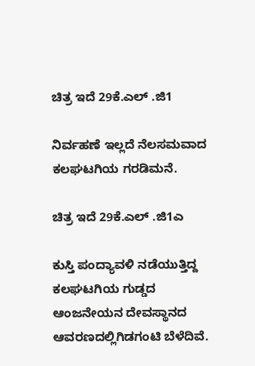ಚಿತ್ರ ಇದೆ 29ಕೆ.ಎಲ್ .ಜಿ1

ನಿರ್ವಹಣೆ ಇಲ್ಲದೆ ನೆಲಸಮವಾದ ಕಲಘಟಗಿಯ ಗರಡಿಮನೆ.

ಚಿತ್ರ ಇದೆ 29ಕೆ.ಎಲ್ .ಜಿ1ಎ

ಕುಸ್ತಿ ಪಂದ್ಯಾವಳಿ ನಡೆಯುತ್ತಿದ್ದ ಕಲಘಟಗಿಯ ಗುಡ್ಡದ ಆಂಜನೇಯನ ದೇವಸ್ಥಾನದ ಆವರಣದಲ್ಲಿಗಿಡಗಂಟಿ ಬೆಳೆದಿವೆ.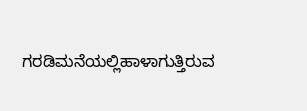ಗರಡಿಮನೆಯಲ್ಲಿಹಾಳಾಗುತ್ತಿರುವ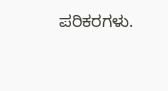ಪರಿಕರಗಳು.